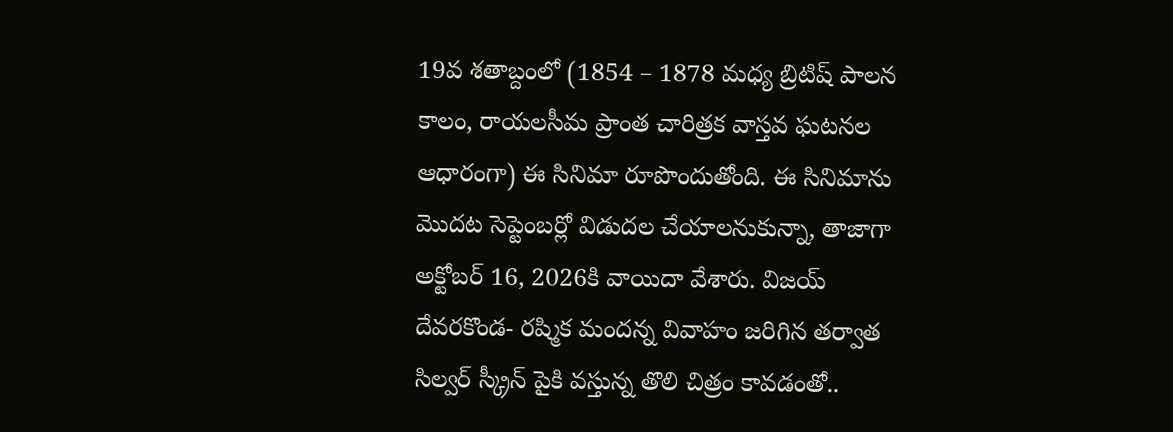19వ శతాబ్దంలో (1854 – 1878 మధ్య బ్రిటిష్ పాలన కాలం, రాయలసీమ ప్రాంత చారిత్రక వాస్తవ ఘటనల ఆధారంగా) ఈ సినిమా రూపొందుతోంది. ఈ సినిమాను మొదట సెప్టెంబర్లో విడుదల చేయాలనుకున్నా, తాజాగా అక్టోబర్ 16, 2026కి వాయిదా వేశారు. విజయ్ దేవరకొండ- రష్మిక మందన్న వివాహం జరిగిన తర్వాత సిల్వర్ స్క్రీన్ పైకి వస్తున్న తొలి చిత్రం కావడంతో..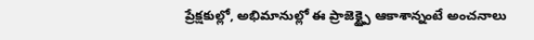ప్రేక్షకుల్లో, అభిమానుల్లో ఈ ప్రాజెక్ట్పై ఆకాశాన్నంటే అంచనాలు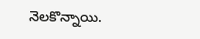నెలకొన్నాయి.